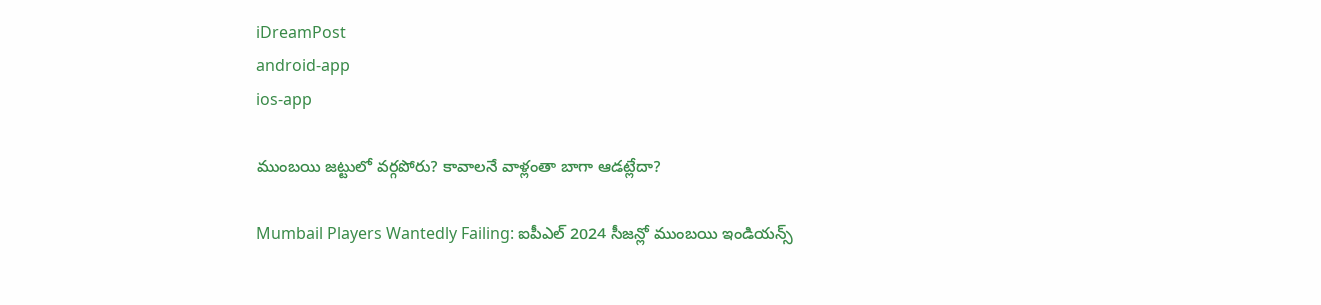iDreamPost
android-app
ios-app

ముంబయి జట్టులో వర్గపోరు? కావాలనే వాళ్లంతా బాగా ఆడట్లేదా?

Mumbail Players Wantedly Failing: ఐపీఎల్ 2024 సీజన్లో ముంబయి ఇండియన్స్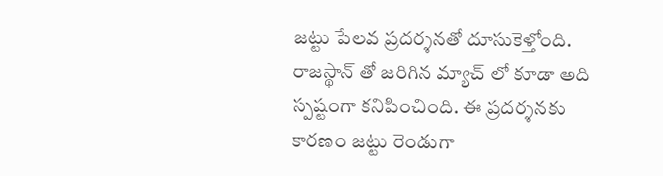జట్టు పేలవ ప్రదర్శనతో దూసుకెళ్తోంది. రాజస్థాన్ తో జరిగిన మ్యాచ్ లో కూడా అది స్పష్టంగా కనిపించింది. ఈ ప్రదర్శనకు కారణం జట్టు రెండుగా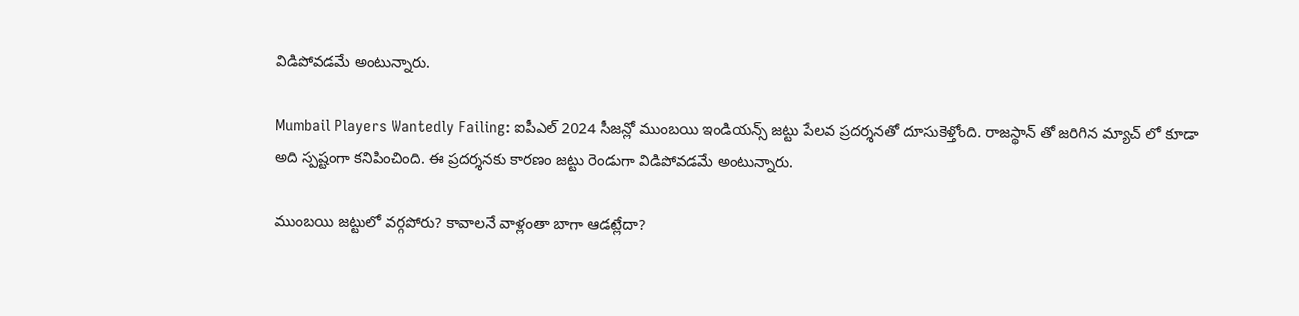విడిపోవడమే అంటున్నారు.

Mumbail Players Wantedly Failing: ఐపీఎల్ 2024 సీజన్లో ముంబయి ఇండియన్స్ జట్టు పేలవ ప్రదర్శనతో దూసుకెళ్తోంది. రాజస్థాన్ తో జరిగిన మ్యాచ్ లో కూడా అది స్పష్టంగా కనిపించింది. ఈ ప్రదర్శనకు కారణం జట్టు రెండుగా విడిపోవడమే అంటున్నారు.

ముంబయి జట్టులో వర్గపోరు? కావాలనే వాళ్లంతా బాగా ఆడట్లేదా?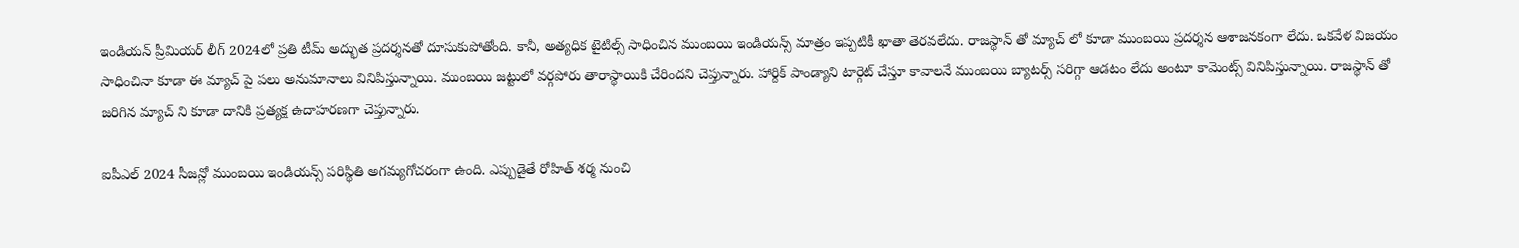ఇండియన్ ప్రీమియర్ లీగ్ 2024లో ప్రతి టీమ్ అద్భుత ప్రదర్శనతో దూసుకుపోతోంది. కానీ, అత్యధిక టైటిల్స్ సాధించిన ముంబయి ఇండియన్స్ మాత్రం ఇప్పటికీ ఖాతా తెరవలేదు. రాజస్థాన్ తో మ్యాచ్ లో కూడా ముంబయి ప్రదర్శన ఆశాజనకంగా లేదు. ఒకవేళ విజయం సాధించినా కూడా ఈ మ్యాచ్ పై పలు అనుమానాలు వినిపిస్తున్నాయి. ముంబయి జట్టులో వర్గపోరు తారాస్థాయికి చేరిందని చెప్తున్నారు. హార్దిక్ పాండ్యాని టార్గెట్ చేస్తూ కావాలనే ముంబయి బ్యాటర్స్ సరిగ్గా ఆడటం లేదు అంటూ కామెంట్స్ వినిపిస్తున్నాయి. రాజస్థాన్ తో జరిగిన మ్యాచ్ ని కూడా దానికి ప్రత్యక్ష ఉదాహరణగా చెప్తున్నారు.

ఐపీఎల్ 2024 సీజన్లో ముంబయి ఇండియన్స్ పరిస్థితి అగమ్యగోచరంగా ఉంది. ఎప్పుడైతే రోహిత్ శర్మ నుంచి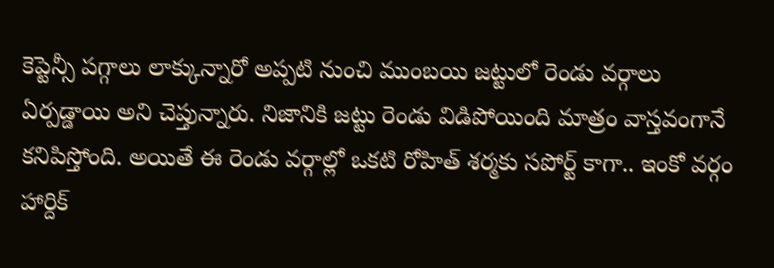కెప్టెన్సీ పగ్గాలు లాక్కున్నారో అప్పటి నుంచి ముంబయి జట్టులో రెండు వర్గాలు ఏర్పడ్డాయి అని చెప్తున్నారు. నిజానికి జట్టు రెండు విడిపోయింది మాత్రం వాస్తవంగానే కనిపిస్తోంది. అయితే ఈ రెండు వర్గాల్లో ఒకటి రోహిత్ శర్మకు సపోర్ట్ కాగా.. ఇంకో వర్గం హార్దిక్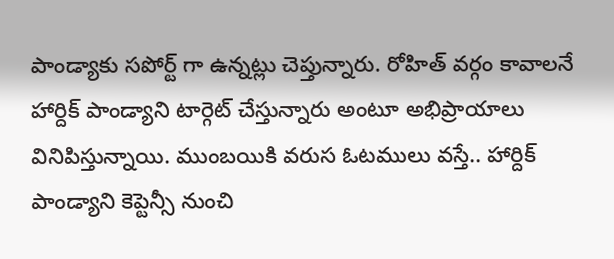పాండ్యాకు సపోర్ట్ గా ఉన్నట్లు చెప్తున్నారు. రోహిత్ వర్గం కావాలనే హార్దిక్ పాండ్యాని టార్గెట్ చేస్తున్నారు అంటూ అభిప్రాయాలు వినిపిస్తున్నాయి. ముంబయికి వరుస ఓటములు వస్తే.. హార్దిక్ పాండ్యాని కెప్టెన్సీ నుంచి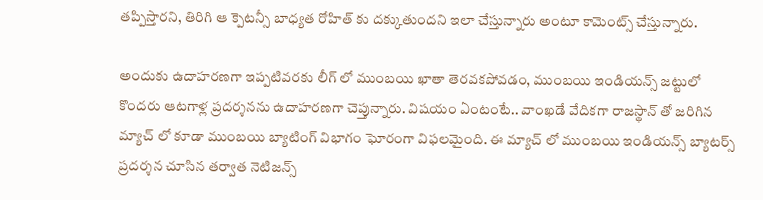తప్పిస్తారని, తిరిగి ఆ క్పెటన్సీ బాధ్యత రోహిత్ కు దక్కుతుందని ఇలా చేస్తున్నారు అంటూ కామెంట్స్ చేస్తున్నారు.

అందుకు ఉదాహరణగా ఇప్పటివరకు లీగ్ లో ముంబయి ఖాతా తెరవకపోవడం, ముంబయి ఇండియన్స్ జట్టులో కొందరు ఆటగాళ్ల ప్రదర్శనను ఉదాహరణగా చెప్తున్నారు. విషయం ఏంటంటే.. వాంఖడే వేదికగా రాజస్థాన్ తో జరిగిన మ్యాచ్ లో కూడా ముంబయి బ్యాటింగ్ విభాగం ఘోరంగా విఫలమైంది. ఈ మ్యాచ్ లో ముంబయి ఇండియన్స్ బ్యాటర్స్ ప్రదర్శన చూసిన తర్వాత నెటిజన్స్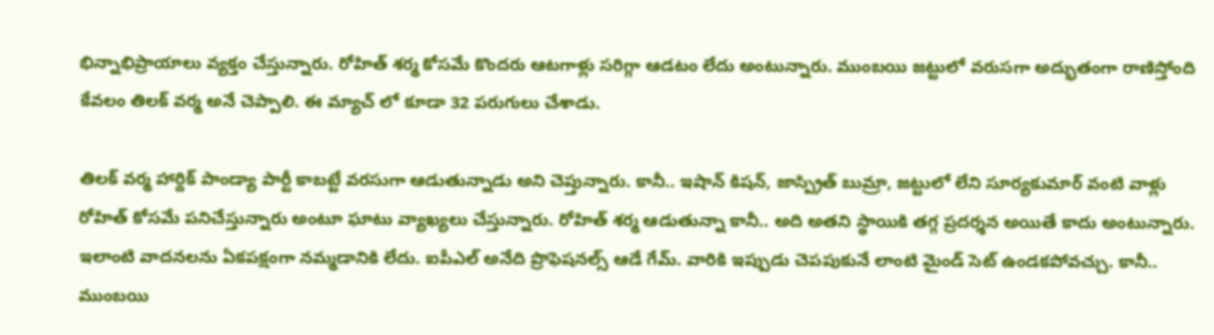భిన్నాభిప్రాయాలు వ్యక్తం చేస్తున్నారు. రోహిత్ శర్మ కోసమే కొందరు ఆటగాళ్లు సరిగ్గా ఆడటం లేదు అంటున్నారు. ముంబయి జట్టులో వరుసగా అద్భుతంగా రాణిస్తోంది కేవలం తిలక్ వర్మ అనే చెప్పాలి. ఈ మ్యాచ్ లో కూడా 32 పరుగులు చేశాడు.

తిలక్ వర్మ హార్దిక్ పాండ్యా పార్టీ కాబట్టే వరసుగా ఆడుతున్నాడు అని చెప్తున్నారు. కానీ.. ఇషాన్ కిషన్, జాస్ప్రిత్ బుమ్రా, జట్టులో లేని సూర్యకుమార్ వంటి వాళ్లు రోహిత్ కోసమే పనిచేస్తున్నారు అంటూ ఘాటు వ్యాఖ్యలు చేస్తున్నారు. రోహిత్ శర్మ ఆడుతున్నా కానీ.. అది అతని స్థాయికి తగ్గ ప్రదర్శన అయితే కాదు అంటున్నారు. ఇలాంటి వాదనలను ఏకపక్షంగా నమ్మడానికి లేదు. ఐపీఎల్ అనేది ప్రొఫెషనల్స్ ఆడే గేమ్. వారికి ఇప్పుడు చెపపుకునే లాంటి మైండ్ సెట్ ఉండకపోవచ్చు. కానీ.. ముంబయి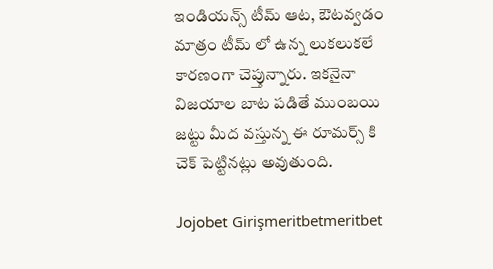ఇండియన్స్ టీమ్ ఆట, ఔటవ్వడం మాత్రం టీమ్ లో ఉన్న లుకలుకలే కారణంగా చెప్తున్నారు. ఇకనైనా విజయాల బాట పడితే ముంబయి జట్టు మీద వస్తున్న ఈ రూమర్స్ కి చెక్ పెట్టినట్లు అవుతుంది.

Jojobet Girişmeritbetmeritbet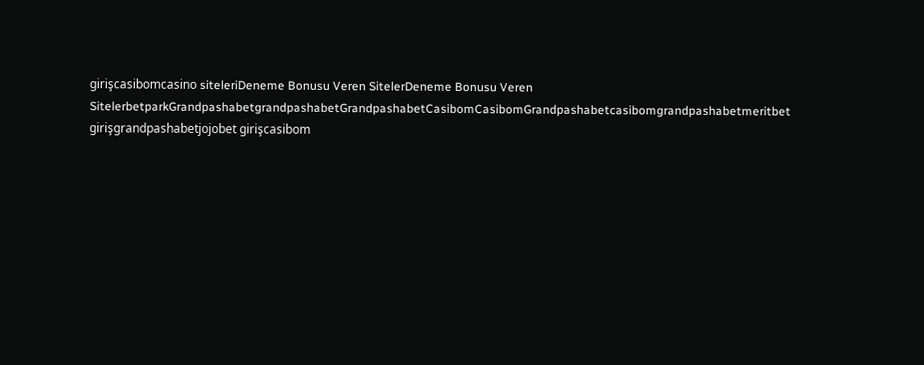girişcasibomcasino siteleriDeneme Bonusu Veren SitelerDeneme Bonusu Veren SitelerbetparkGrandpashabetgrandpashabetGrandpashabetCasibomCasibomGrandpashabetcasibomgrandpashabetmeritbet girişgrandpashabetjojobet girişcasibom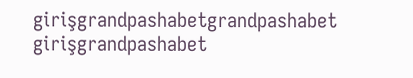girişgrandpashabetgrandpashabet girişgrandpashabet